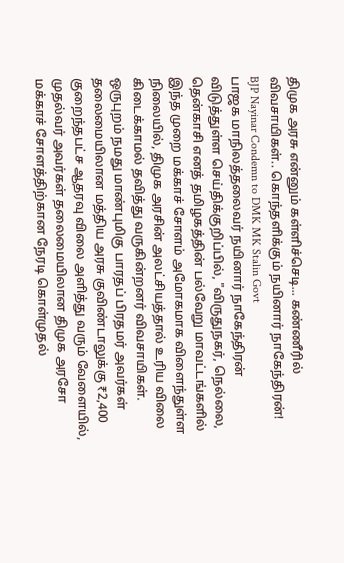திமுக அரசு என்னும் கள்ளிச்செடி... கண்ணீரில் விவசாயிகள்.. கொந்தளிக்கும் நயினார் நாகேந்திரன்!
BJP Nayinar Condemn to DMK MK Stalin Govt
பாஜக மாநிலத்தலைவர் நயினார் நாகேந்திரன் விடுத்துள்ள செய்திக்குறிப்பில், "விருதுநகர், நெல்லை, தென்காசி எனத் தமிழகத்தின் பல்வேறு மாவட்டங்களில் இந்த முறை மக்காச் சோளம் அமோகமாக விளைந்துள்ள நிலையில், திமுக அரசின் அலட்சியத்தால் உரிய விலை கிடைக்காமல் தவித்து வருகின்றனர் விவசாயிகள்.
ஒருபுறம் நமது மாண்புமிகு பாரதப் பிரதமர் அவர்கள் தலைமையிலான மத்திய அரசு குவிண்டாலுக்கு ₹2,400 குறைந்தபட்ச ஆதரவு விலை அளித்து வரும் வேளையில், முதல்வர் அவர்கள் தலைமையிலான திமுக அரசோ மக்காச் சோளத்திற்கான நேரடி கொள்முதல்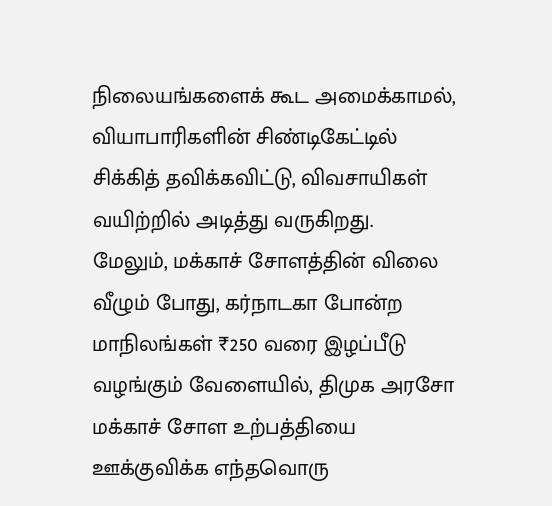நிலையங்களைக் கூட அமைக்காமல், வியாபாரிகளின் சிண்டிகேட்டில் சிக்கித் தவிக்கவிட்டு, விவசாயிகள் வயிற்றில் அடித்து வருகிறது.
மேலும், மக்காச் சோளத்தின் விலை வீழும் போது, கர்நாடகா போன்ற மாநிலங்கள் ₹250 வரை இழப்பீடு வழங்கும் வேளையில், திமுக அரசோ மக்காச் சோள உற்பத்தியை ஊக்குவிக்க எந்தவொரு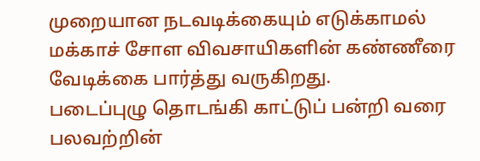முறையான நடவடிக்கையும் எடுக்காமல் மக்காச் சோள விவசாயிகளின் கண்ணீரை வேடிக்கை பார்த்து வருகிறது.
படைப்புழு தொடங்கி காட்டுப் பன்றி வரை பலவற்றின்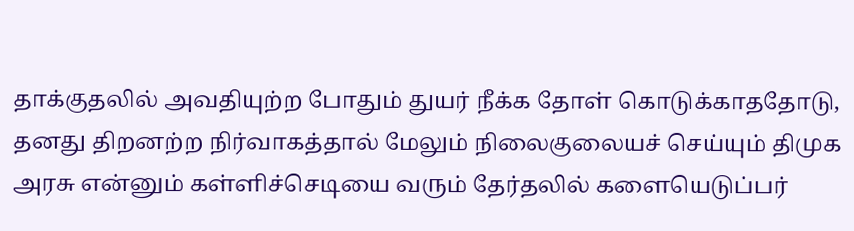தாக்குதலில் அவதியுற்ற போதும் துயர் நீக்க தோள் கொடுக்காததோடு, தனது திறனற்ற நிர்வாகத்தால் மேலும் நிலைகுலையச் செய்யும் திமுக அரசு என்னும் கள்ளிச்செடியை வரும் தேர்தலில் களையெடுப்பர்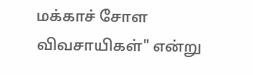மக்காச் சோள விவசாயிகள்" என்று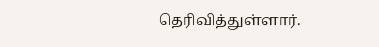தெரிவித்துள்ளார்.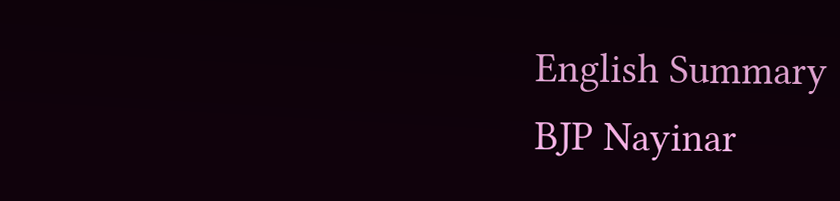English Summary
BJP Nayinar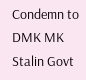Condemn to DMK MK Stalin Govt